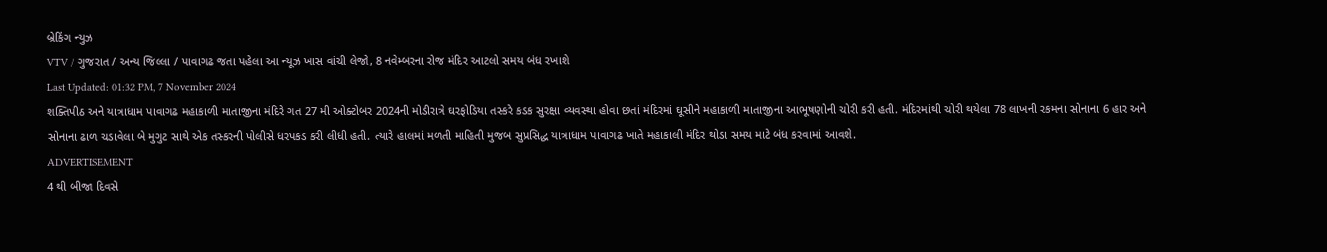બ્રેકિંગ ન્યુઝ
VTV / ગુજરાત / અન્ય જિલ્લા / પાવાગઢ જતા પહેલા આ ન્યૂઝ ખાસ વાંચી લેજો, 8 નવેમ્બરના રોજ મંદિર આટલો સમય બંધ રખાશે
Last Updated: 01:32 PM, 7 November 2024
શક્તિપીઠ અને યાત્રાધામ પાવાગઢ મહાકાળી માતાજીના મંદિરે ગત 27 મી ઓક્ટોબર 2024ની મોડીરાત્રે ઘરફોડિયા તસ્કરે કડક સુરક્ષા વ્યવસ્થા હોવા છતાં મંદિરમાં ઘૂસીને મહાકાળી માતાજીના આભૂષણોની ચોરી કરી હતી. મંદિરમાંથી ચોરી થયેલા 78 લાખની રકમના સોનાના 6 હાર અને સોનાના ઢાળ ચડાવેલા બે મુગુટ સાથે એક તસ્કરની પોલીસે ધરપકડ કરી લીધી હતી. ત્યારે હાલમાં મળતી માહિતી મુજબ સુપ્રસિદ્ધ યાત્રાધામ પાવાગઢ ખાતે મહાકાલી મંદિર થોડા સમય માટે બંધ કરવામાં આવશે.
ADVERTISEMENT
4 થી બીજા દિવસે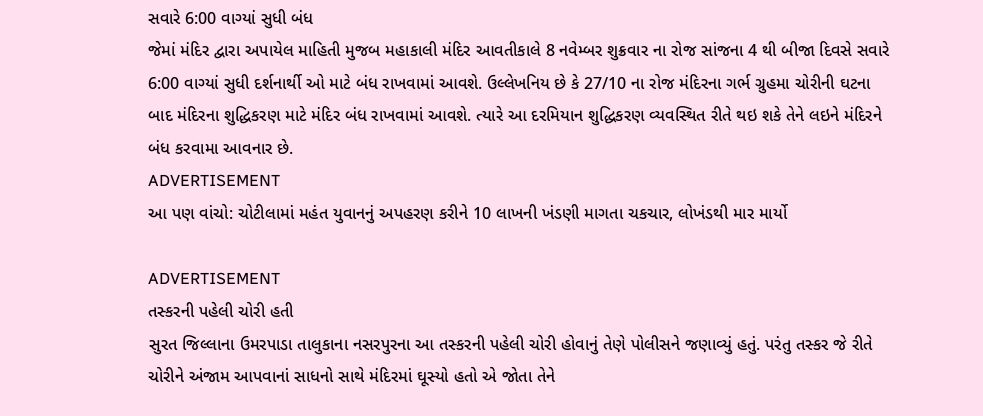સવારે 6:00 વાગ્યાં સુધી બંધ
જેમાં મંદિર દ્વારા અપાયેલ માહિતી મુજબ મહાકાલી મંદિર આવતીકાલે 8 નવેમ્બર શુક્રવાર ના રોજ સાંજના 4 થી બીજા દિવસે સવારે 6:00 વાગ્યાં સુધી દર્શનાર્થી ઓ માટે બંધ રાખવામાં આવશે. ઉલ્લેખનિય છે કે 27/10 ના રોજ મંદિરના ગર્ભ ગ્રુહમા ચોરીની ઘટના બાદ મંદિરના શુદ્ધિકરણ માટે મંદિર બંધ રાખવામાં આવશે. ત્યારે આ દરમિયાન શુદ્ધિકરણ વ્યવસ્થિત રીતે થઇ શકે તેને લઇને મંદિરને બંધ કરવામા આવનાર છે.
ADVERTISEMENT
આ પણ વાંચો: ચોટીલામાં મહંત યુવાનનું અપહરણ કરીને 10 લાખની ખંડણી માગતા ચકચાર, લોખંડથી માર માર્યો

ADVERTISEMENT
તસ્કરની પહેલી ચોરી હતી
સુરત જિલ્લાના ઉમરપાડા તાલુકાના નસરપુરના આ તસ્કરની પહેલી ચોરી હોવાનું તેણે પોલીસને જણાવ્યું હતું. પરંતુ તસ્કર જે રીતે ચોરીને અંજામ આપવાનાં સાધનો સાથે મંદિરમાં ઘૂસ્યો હતો એ જોતા તેને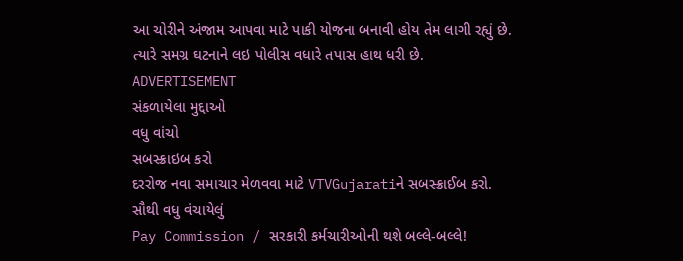આ ચોરીને અંજામ આપવા માટે પાકી યોજના બનાવી હોય તેમ લાગી રહ્યું છે. ત્યારે સમગ્ર ઘટનાને લઇ પોલીસ વધારે તપાસ હાથ ધરી છે.
ADVERTISEMENT
સંકળાયેલા મુદ્દાઓ
વધુ વાંચો
સબસ્ક્રાઇબ કરો
દરરોજ નવા સમાચાર મેળવવા માટે VTVGujaratiને સબસ્ક્રાઈબ કરો.
સૌથી વધુ વંચાયેલું
Pay Commission / સરકારી કર્મચારીઓની થશે બલ્લે-બલ્લે!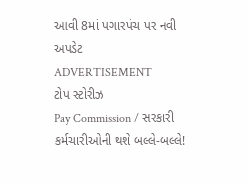આવી 8માં પગારપંચ પર નવી અપડેટ
ADVERTISEMENT
ટોપ સ્ટોરીઝ
Pay Commission / સરકારી કર્મચારીઓની થશે બલ્લે-બલ્લે!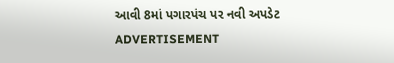આવી 8માં પગારપંચ પર નવી અપડેટ
ADVERTISEMENT